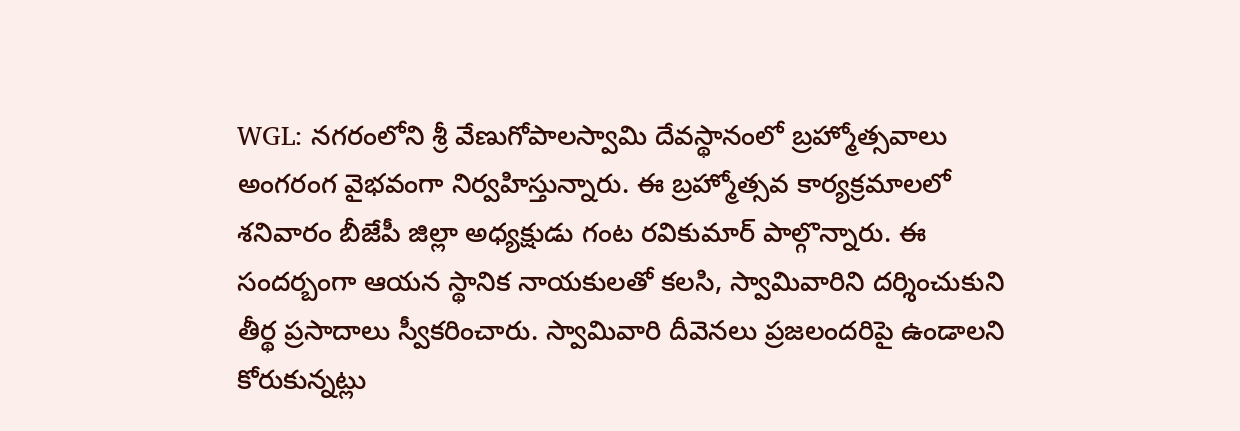WGL: నగరంలోని శ్రీ వేణుగోపాలస్వామి దేవస్థానంలో బ్రహ్మోత్సవాలు అంగరంగ వైభవంగా నిర్వహిస్తున్నారు. ఈ బ్రహ్మోత్సవ కార్యక్రమాలలో శనివారం బీజేపీ జిల్లా అధ్యక్షుడు గంట రవికుమార్ పాల్గొన్నారు. ఈ సందర్బంగా ఆయన స్థానిక నాయకులతో కలసి, స్వామివారిని దర్శించుకుని తీర్థ ప్రసాదాలు స్వీకరించారు. స్వామివారి దీవెనలు ప్రజలందరిపై ఉండాలని కోరుకున్నట్లు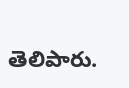తెలిపారు.